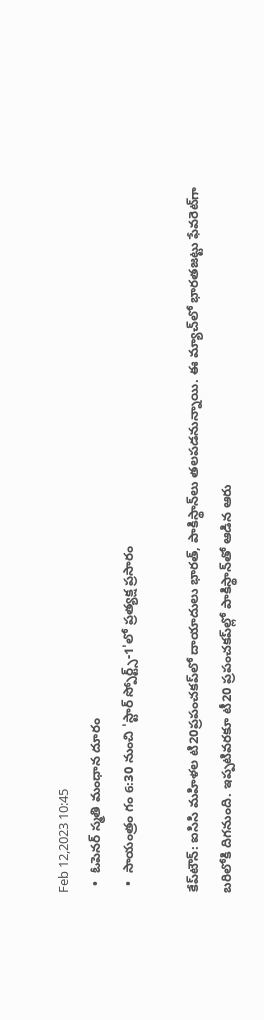Feb 12,2023 10:45
  •  ఓపెనర్‌ స్మతి మంధాన దూరం
  •  సాయంత్రం గం 6:30 నుంచి 'స్టార్‌ స్పోర్ట్స్‌-1'లో ప్రత్యక్ష ప్రసారం

కేప్‌టౌన్‌: ఐసిసి మహిళల టి20ప్రపంచకప్‌లో దాయాదులు భారత్‌, పాకిస్థాన్‌లు తలపడనున్నాయి. ఈ మ్యాచ్‌లో భారతజట్టు ఫేవరెట్‌గా బరిలోకి దిగనుంది. ఇప్పటివరకూ టీ20 ప్రపంచకప్‌ల్లో పాకిస్థాన్‌తో ఆడిన ఆరు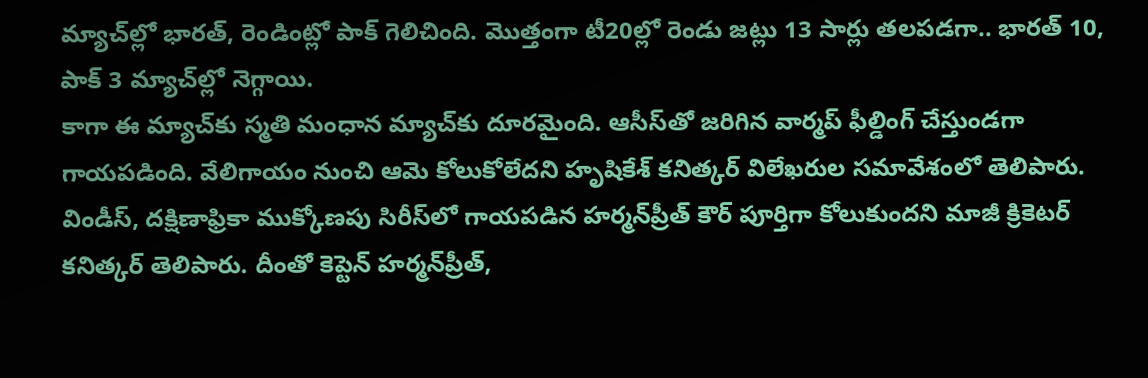మ్యాచ్‌ల్లో భారత్‌, రెండింట్లో పాక్‌ గెలిచింది. మొత్తంగా టీ20ల్లో రెండు జట్లు 13 సార్లు తలపడగా.. భారత్‌ 10, పాక్‌ 3 మ్యాచ్‌ల్లో నెగ్గాయి.
కాగా ఈ మ్యాచ్‌కు స్మతి మంధాన మ్యాచ్‌కు దూరమైంది. ఆసీస్‌తో జరిగిన వార్మప్‌ ఫీల్డింగ్‌ చేస్తుండగా గాయపడింది. వేలిగాయం నుంచి ఆమె కోలుకోలేదని హృషికేశ్‌ కనిత్కర్‌ విలేఖరుల సమావేశంలో తెలిపారు. విండీస్‌, దక్షిణాఫ్రికా ముక్కోణపు సిరీస్‌లో గాయపడిన హర్మన్‌ప్రీత్‌ కౌర్‌ పూర్తిగా కోలుకుందని మాజీ క్రికెటర్‌ కనిత్కర్‌ తెలిపారు. దీంతో కెప్టెన్‌ హర్మన్‌ప్రీత్‌,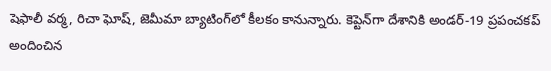షెఫాలీ వర్మ, రిచా ఘోష్‌, జెమీమా బ్యాటింగ్‌లో కీలకం కానున్నారు. కెప్టెన్‌గా దేశానికి అండర్‌-19 ప్రపంచకప్‌ అందించిన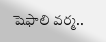షెఫాలి వర్మ..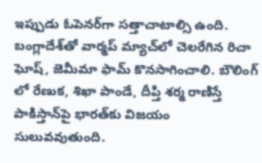ఇప్పుడు ఓపెనర్‌గా సత్తాచాటాల్సి ఉంది. బంగ్లాదేశ్‌తో వార్మప్‌ మ్యాచ్‌లో చెలరేగిన రిచా ఘోష్‌, జెమీమా ఫామ్‌ కొనసాగించాలి. బౌలింగ్‌ లో రేణుక, శిఖా పాండే, దీప్తి శర్మ రాణిస్తే పాకిస్తాన్‌పై భారత్‌కు విజయం సులువవుతుంది.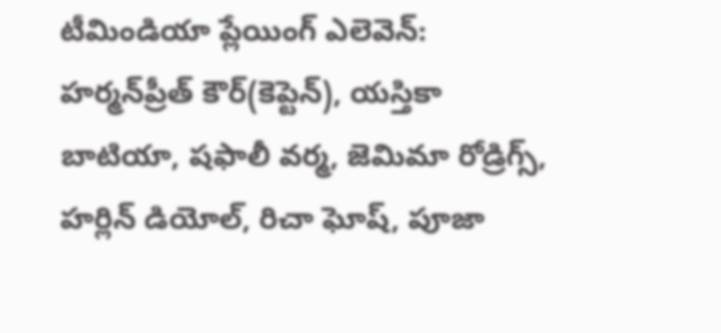టీమిండియా ప్లేయింగ్‌ ఎలెవెన్‌: హర్మన్‌ప్రీత్‌ కౌర్‌(కెప్టెన్‌), యస్తికా బాటియా, షఫాలీ వర్మ, జెమిమా రోడ్రిగ్స్‌, హర్లిన్‌ డియోల్‌, రిచా ఘోష్‌, పూజా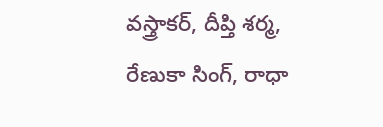వస్త్రాకర్‌, దీప్తి శర్మ, రేణుకా సింగ్‌, రాధా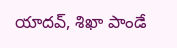యాదవ్‌, శిఖా పాండే